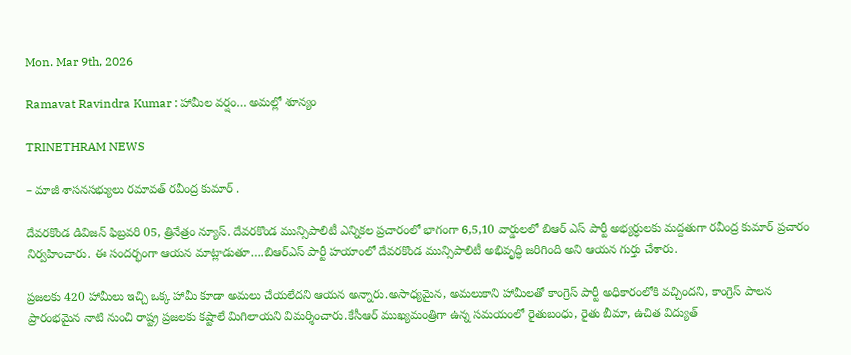Mon. Mar 9th, 2026

Ramavat Ravindra Kumar : హామీల వర్షం… అమల్లో శూన్యం

TRINETHRAM NEWS

– మాజీ శాసనసభ్యులు రమావత్ రవీంద్ర కుమార్ .

దేవరకొండ డివిజన్ ఫిబ్రవరి 05, త్రినేత్రం న్యూస్. దేవరకొండ మున్సిపాలిటీ ఎన్నికల ప్రచారంలో భాగంగా 6,5,10 వార్డులలో బిఆర్ ఎస్ పార్టీ అభ్యర్ధులకు మద్దతుగా రవీంద్ర కుమార్ ప్రచారం నిర్వహించారు. ఈ సందర్భంగా ఆయన మాట్లాడుతూ….బిఆర్ఎస్ పార్టీ హయాంలో దేవరకొండ మున్సిపాలిటీ అభివృద్ధి జరిగింది అని ఆయన గుర్తు చేశారు.

ప్రజలకు 420 హామీలు ఇచ్చి ఒక్క హామీ కూడా అమలు చేయలేదని ఆయన అన్నారు.అసాధ్యమైన, అమలుకాని హామీలతో కాంగ్రెస్ పార్టీ అధికారంలోకి వచ్చిందని, కాంగ్రెస్ పాలన ప్రారంభమైన నాటి నుంచి రాష్ట్ర ప్రజలకు కష్టాలే మిగిలాయని విమర్శించారు.కేసీఆర్ ముఖ్యమంత్రిగా ఉన్న సమయంలో రైతుబంధు, రైతు బీమా, ఉచిత విద్యుత్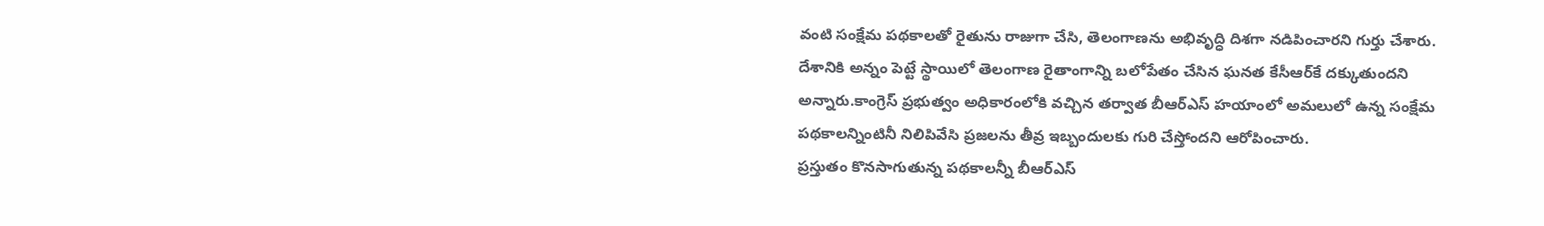వంటి సంక్షేమ పథకాలతో రైతును రాజుగా చేసి, తెలంగాణను అభివృద్ధి దిశగా నడిపించారని గుర్తు చేశారు.
దేశానికి అన్నం పెట్టే స్థాయిలో తెలంగాణ రైతాంగాన్ని బలోపేతం చేసిన ఘనత కేసీఆర్‌కే దక్కుతుందని అన్నారు.కాంగ్రెస్ ప్రభుత్వం అధికారంలోకి వచ్చిన తర్వాత బీఆర్ఎస్ హయాంలో అమలులో ఉన్న సంక్షేమ పథకాలన్నింటినీ నిలిపివేసి ప్రజలను తీవ్ర ఇబ్బందులకు గురి చేస్తోందని ఆరోపించారు.
ప్రస్తుతం కొనసాగుతున్న పథకాలన్నీ బీఆర్ఎస్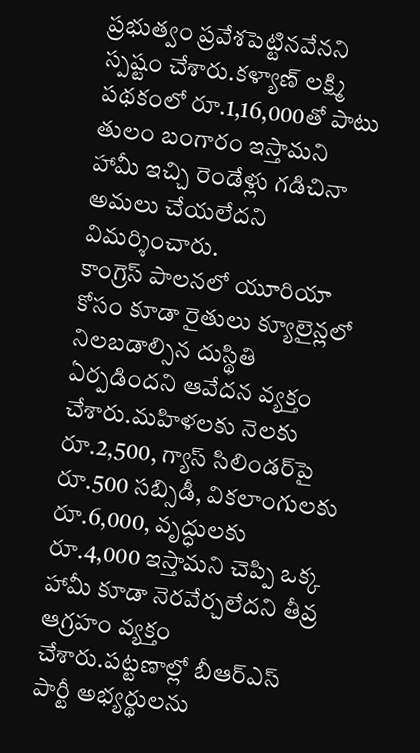ప్రభుత్వం ప్రవేశపెట్టినవేనని స్పష్టం చేశారు.కళ్యాణ్ లక్ష్మి పథకంలో రూ.1,16,000తో పాటు తులం బంగారం ఇస్తామని హామీ ఇచ్చి రెండేళ్లు గడిచినా అమలు చేయలేదని విమర్శించారు.
కాంగ్రెస్ పాలనలో యూరియా కోసం కూడా రైతులు క్యూలైన్లలో నిలబడాల్సిన దుస్థితి ఏర్పడిందని ఆవేదన వ్యక్తం చేశారు.మహిళలకు నెలకు రూ.2,500, గ్యాస్ సిలిండర్‌పై రూ.500 సబ్సిడీ, వికలాంగులకు రూ.6,000, వృద్ధులకు రూ.4,000 ఇస్తామని చెప్పి ఒక్క హామీ కూడా నెరవేర్చలేదని తీవ్ర ఆగ్రహం వ్యక్తం చేశారు.పట్టణాల్లో బీఆర్ఎస్ పార్టీ అభ్యర్థులను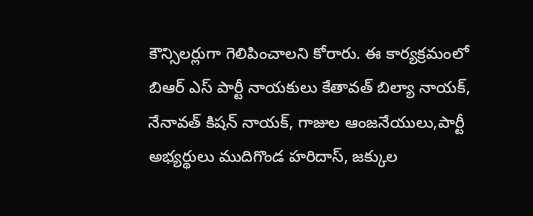కౌన్సిలర్లుగా గెలిపించాలని కోరారు. ఈ కార్యక్రమంలో బిఆర్ ఎస్ పార్టీ నాయకులు కేతావత్ బిల్యా నాయక్, నేనావత్ కిషన్ నాయక్, గాజుల ఆంజనేయులు,పార్టీ అభ్యర్థులు ముదిగొండ హరిదాస్, జక్కుల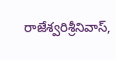రాజేశ్వరిశ్రీనివాస్,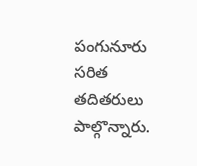పంగునూరు సరిత తదితరులు పాల్గొన్నారు.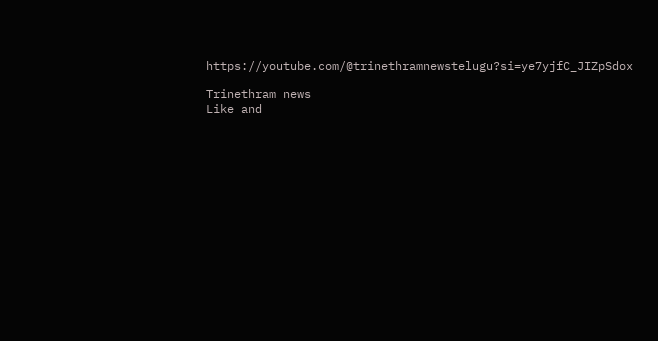https://youtube.com/@trinethramnewstelugu?si=ye7yjfC_JIZpSdox

Trinethram news
Like and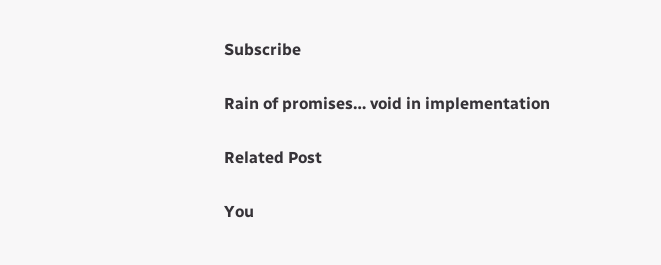Subscribe

Rain of promises… void in implementation

Related Post

You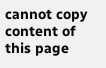cannot copy content of this page